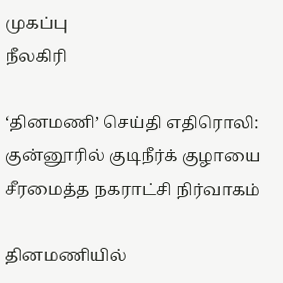முகப்பு
நீலகிரி

‘தினமணி’ செய்தி எதிரொலி: குன்னூரில் குடிநீர்க் குழாயை சீரமைத்த நகராட்சி நிர்வாகம்

தினமணியில்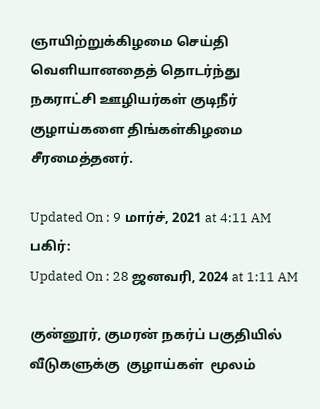ஞாயிற்றுக்கிழமை செய்தி வெளியானதைத் தொடர்ந்து நகராட்சி ஊழியர்கள் குடிநீர் குழாய்களை திங்கள்கிழமை சீரமைத்தனர்.

Updated On : 9 மார்ச், 2021 at 4:11 AM
பகிர்:
Updated On : 28 ஜனவரி, 2024 at 1:11 AM

குன்னூர், குமரன் நகர்ப் பகுதியில் வீடுகளுக்கு  குழாய்கள்  மூலம்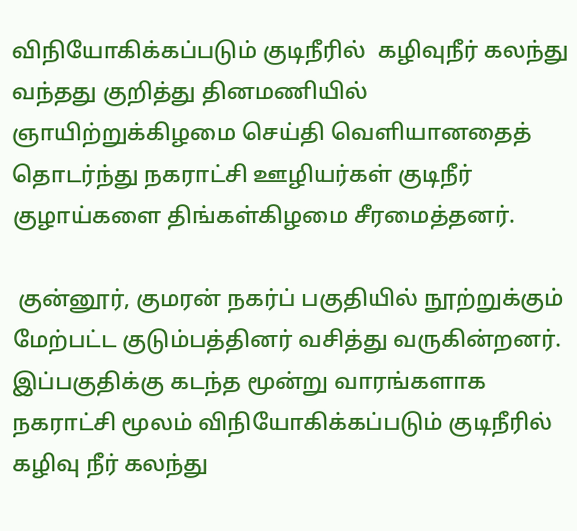விநியோகிக்கப்படும் குடிநீரில்  கழிவுநீர் கலந்து வந்தது குறித்து தினமணியில் ஞாயிற்றுக்கிழமை செய்தி வெளியானதைத் தொடர்ந்து நகராட்சி ஊழியர்கள் குடிநீர் குழாய்களை திங்கள்கிழமை சீரமைத்தனர்.

 குன்னூர், குமரன் நகர்ப் பகுதியில் நூற்றுக்கும் மேற்பட்ட குடும்பத்தினர் வசித்து வருகின்றனர். இப்பகுதிக்கு கடந்த மூன்று வாரங்களாக நகராட்சி மூலம் விநியோகிக்கப்படும் குடிநீரில் கழிவு நீர் கலந்து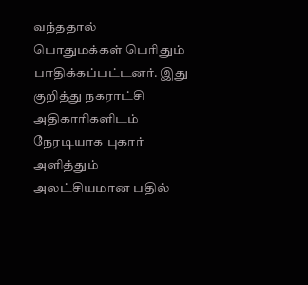வந்ததால்  பொதுமக்கள் பெரிதும் பாதிக்கப்பட்டனர். இது குறித்து நகராட்சி அதிகாரிகளிடம் நேரடியாக புகார் அளித்தும் அலட்சியமான பதில்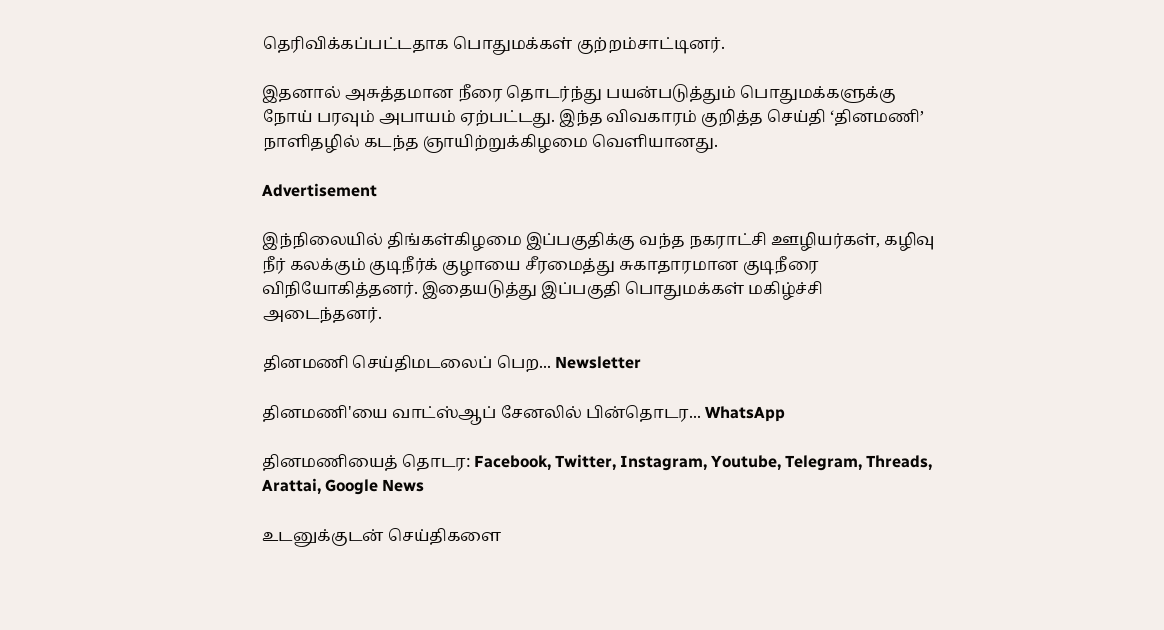தெரிவிக்கப்பட்டதாக பொதுமக்கள் குற்றம்சாட்டினர்.

இதனால் அசுத்தமான நீரை தொடர்ந்து பயன்படுத்தும் பொதுமக்களுக்கு  நோய் பரவும் அபாயம் ஏற்பட்டது. இந்த விவகாரம் குறித்த செய்தி ‘தினமணி’ நாளிதழில் கடந்த ஞாயிற்றுக்கிழமை வெளியானது.

Advertisement

இந்நிலையில் திங்கள்கிழமை இப்பகுதிக்கு வந்த நகராட்சி ஊழியர்கள், கழிவு நீர் கலக்கும் குடிநீர்க் குழாயை சீரமைத்து சுகாதாரமான குடிநீரை விநியோகித்தனர். இதையடுத்து இப்பகுதி பொதுமக்கள் மகிழ்ச்சி அடைந்தனர்.

தினமணி செய்திமடலைப் பெற... Newsletter

தினமணி'யை வாட்ஸ்ஆப் சேனலில் பின்தொடர... WhatsApp

தினமணியைத் தொடர: Facebook, Twitter, Instagram, Youtube, Telegram, Threads, Arattai, Google News

உடனுக்குடன் செய்திகளை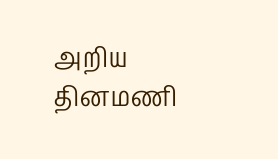அறிய தினமணி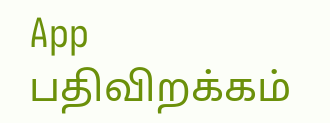App பதிவிறக்கம்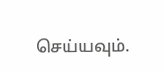செய்யவும்.